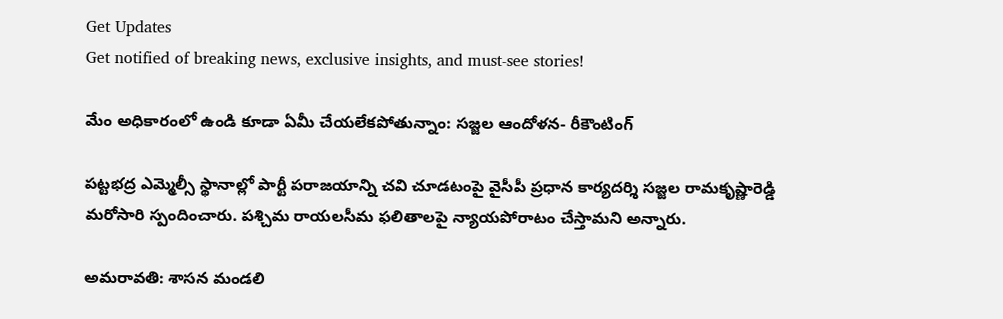Get Updates
Get notified of breaking news, exclusive insights, and must-see stories!

మేం అధికారంలో ఉండి కూడా ఏమీ చేయలేకపోతున్నాం: సజ్జల ఆందోళన- రీకౌంటింగ్

పట్టభద్ర ఎమ్మెల్సీ స్థానాల్లో పార్టీ పరాజయాన్ని చవి చూడటంపై వైసీపీ ప్రధాన కార్యదర్శి సజ్జల రామకృష్ణారెడ్డి మరోసారి స్పందించారు. పశ్చిమ రాయలసీమ ఫలితాలపై న్యాయపోరాటం చేస్తామని అన్నారు.

అమరావతి: శాసన మండలి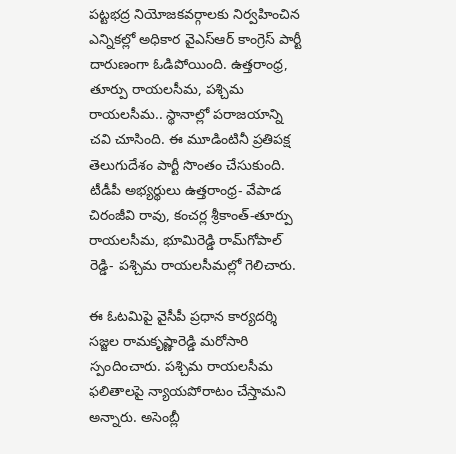పట్టభద్ర నియోజకవర్గాలకు నిర్వహించిన ఎన్నికల్లో అధికార వైఎస్ఆర్ కాంగ్రెస్ పార్టీ దారుణంగా ఓడిపోయింది. ఉత్తరాంధ్ర, తూర్పు రాయలసీమ, పశ్చిమ రాయలసీమ.. స్థానాల్లో పరాజయాన్ని చవి చూసింది. ఈ మూడింటినీ ప్రతిపక్ష తెలుగుదేశం పార్టీ సొంతం చేసుకుంది. టీడీపీ అభ్యర్థులు ఉత్తరాంధ్ర- వేపాడ చిరంజీవి రావు, కంచర్ల శ్రీకాంత్-తూర్పు రాయలసీమ, భూమిరెడ్డి రామ్‌గోపాల్ రెడ్డి- పశ్చిమ రాయలసీమల్లో గెలిచారు.

ఈ ఓటమిపై వైసీపీ ప్రధాన కార్యదర్శి సజ్జల రామకృష్ణారెడ్డి మరోసారి స్పందించారు. పశ్చిమ రాయలసీమ ఫలితాలపై న్యాయపోరాటం చేస్తామని అన్నారు. అసెంబ్లీ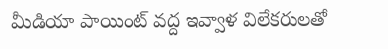మీడియా పాయింట్ వద్ద ఇవ్వాళ విలేకరులతో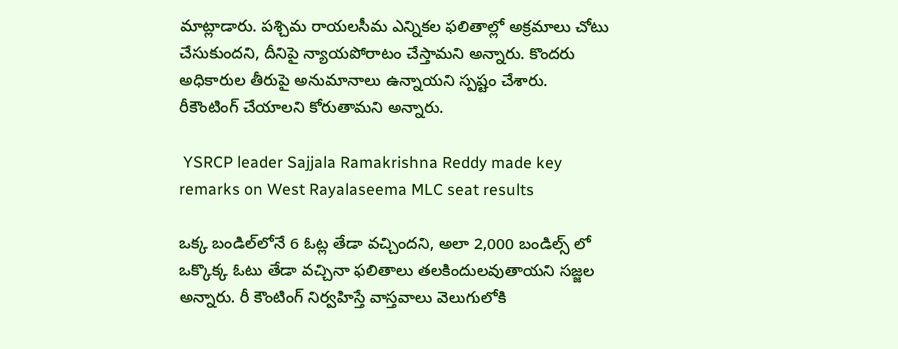మాట్లాడారు. పశ్చిమ రాయలసీమ ఎన్నికల ఫలితాల్లో అక్రమాలు చోటు చేసుకుందని, దీనిపై న్యాయపోరాటం చేస్తామని అన్నారు. కొందరు అధికారుల తీరుపై అనుమానాలు ఉన్నాయని స్పష్టం చేశారు. రీకౌంటింగ్ చేయాలని కోరుతామని అన్నారు.

 YSRCP leader Sajjala Ramakrishna Reddy made key remarks on West Rayalaseema MLC seat results

ఒక్క బండిల్‌లోనే 6 ఓట్ల తేడా వచ్చిందని, అలా 2,000 బండిల్స్‌ లో ఒక్కొక్క ఓటు తేడా వచ్చినా ఫలితాలు తలకిందులవుతాయని సజ్జల అన్నారు. రీ కౌంటింగ్‌ నిర్వహిస్తే వాస్తవాలు వెలుగులోకి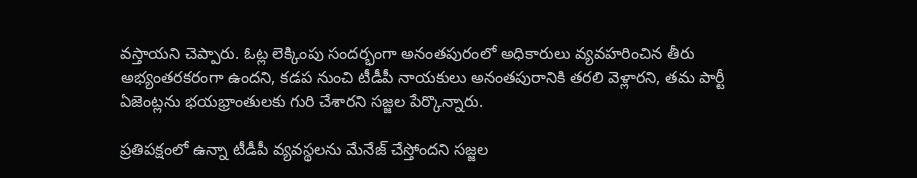వస్తాయని చెప్పారు. ఓట్ల లెక్కింపు సందర్భంగా అనంతపురంలో అధికారులు వ్యవహరించిన తీరు అభ్యంతరకరంగా ఉందని, కడప నుంచి టీడీపీ నాయకులు అనంతపురానికి తరలి వెళ్లారని, తమ పార్టీ ఏజెంట్లను భయభ్రాంతులకు గురి చేశారని సజ్జల పేర్కొన్నారు.

ప్రతిపక్షంలో ఉన్నా టీడీపీ వ్యవస్థలను మేనేజ్‌ చేస్తోందని సజ్జల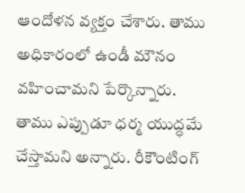ఆందోళన వ్యక్తం చేశారు. తాము అధికారంలో ఉండీ మౌనం వహించామని పేర్కొన్నారు. తాము ఎప్పుడూ ధర్మ యుద్ధమే చేస్తామని అన్నారు. రీకౌంటింగ్‌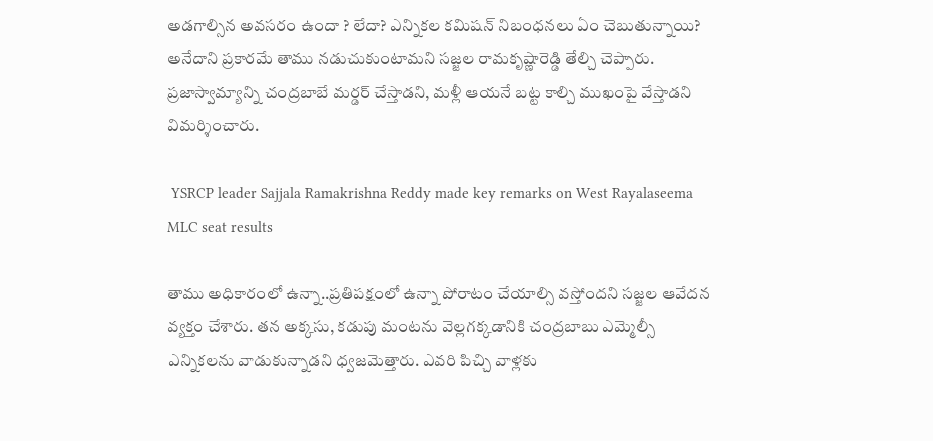అడగాల్సిన అవసరం ఉందా ? లేదా? ఎన్నికల కమిషన్‌ నిబంధనలు ఏం చెబుతున్నాయి? అనేదాని ప్రకారమే తాము నడుచుకుంటామని సజ్జల రామక‌ృష్ణారెడ్డి తేల్చి చెప్పారు. ప్రజాస్వామ్యాన్ని చంద్రబాబే మర్డర్‌ చేస్తాడని, మళ్లీ ఆయనే బట్ట కాల్చి ముఖంపై వేస్తాడని విమర్శించారు.

 YSRCP leader Sajjala Ramakrishna Reddy made key remarks on West Rayalaseema MLC seat results

తాము అధికారంలో ఉన్నా..ప్రతిపక్షంలో ఉన్నా పోరాటం చేయాల్సి వస్తోందని సజ్జల ఆవేదన వ్యక్తం చేశారు. తన అక్కసు, కడుపు మంటను వెల్లగక్కడానికి చంద్రబాబు ఎమ్మెల్సీ ఎన్నికలను వాడుకున్నాడని ధ్వజమెత్తారు. ఎవరి పిచ్చి వాళ్లకు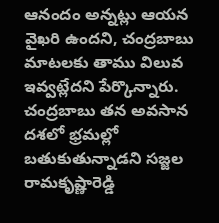ఆనందం అన్నట్లు ఆయన వైఖరి ఉందని, చంద్రబాబు మాటలకు తాము విలువ ఇవ్వట్లేదని పేర్కొన్నారు. చంద్రబాబు తన అవసాన దశలో భ్రమల్లో బతుకుతున్నాడని సజ్జల రామకృష్ణారెడ్డి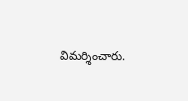విమర్శించారు.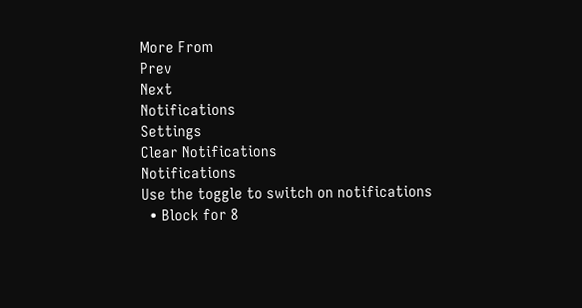More From
Prev
Next
Notifications
Settings
Clear Notifications
Notifications
Use the toggle to switch on notifications
  • Block for 8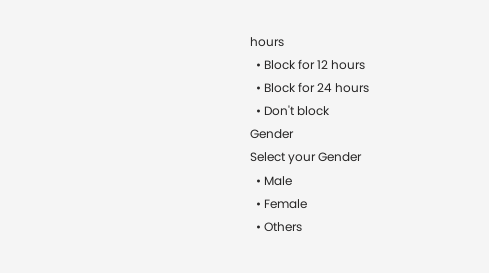hours
  • Block for 12 hours
  • Block for 24 hours
  • Don't block
Gender
Select your Gender
  • Male
  • Female
  • Others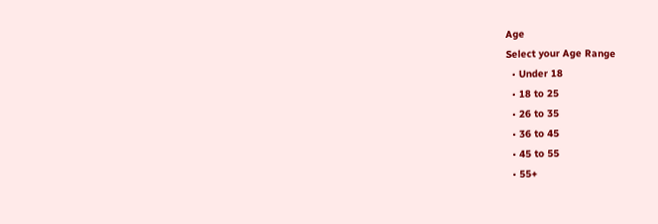Age
Select your Age Range
  • Under 18
  • 18 to 25
  • 26 to 35
  • 36 to 45
  • 45 to 55
  • 55+